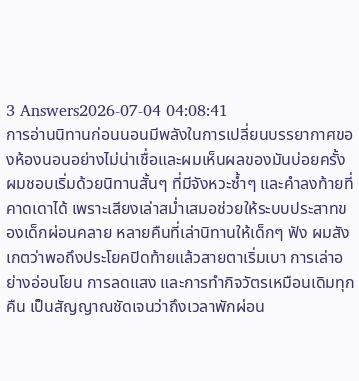3 Answers2026-07-04 04:08:41
การอ่านนิทานก่อนนอนมีพลังในการเปลี่ยนบรรยากาศของห้องนอนอย่างไม่น่าเชื่อและผมเห็นผลของมันบ่อยครั้ง
ผมชอบเริ่มด้วยนิทานสั้นๆ ที่มีจังหวะซ้ำๆ และคำลงท้ายที่คาดเดาได้ เพราะเสียงเล่าสม่ำเสมอช่วยให้ระบบประสาทของเด็กผ่อนคลาย หลายคืนที่เล่านิทานให้เด็กๆ ฟัง ผมสังเกตว่าพอถึงประโยคปิดท้ายแล้วสายตาเริ่มเบา การเล่าอย่างอ่อนโยน การลดแสง และการทำกิจวัตรเหมือนเดิมทุกคืน เป็นสัญญาณชัดเจนว่าถึงเวลาพักผ่อน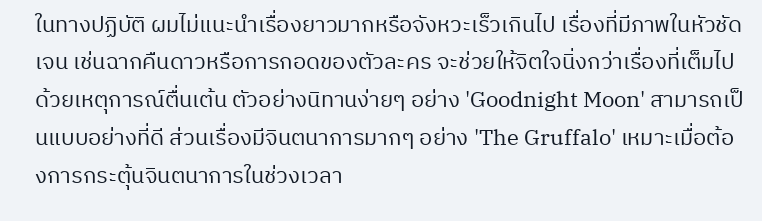ในทางปฏิบัติ ผมไม่แนะนำเรื่องยาวมากหรือจังหวะเร็วเกินไป เรื่องที่มีภาพในหัวชัดเจน เช่นฉากคืนดาวหรือการกอดของตัวละคร จะช่วยให้จิตใจนิ่งกว่าเรื่องที่เต็มไปด้วยเหตุการณ์ตื่นเต้น ตัวอย่างนิทานง่ายๆ อย่าง 'Goodnight Moon' สามารถเป็นแบบอย่างที่ดี ส่วนเรื่องมีจินตนาการมากๆ อย่าง 'The Gruffalo' เหมาะเมื่อต้องการกระตุ้นจินตนาการในช่วงเวลา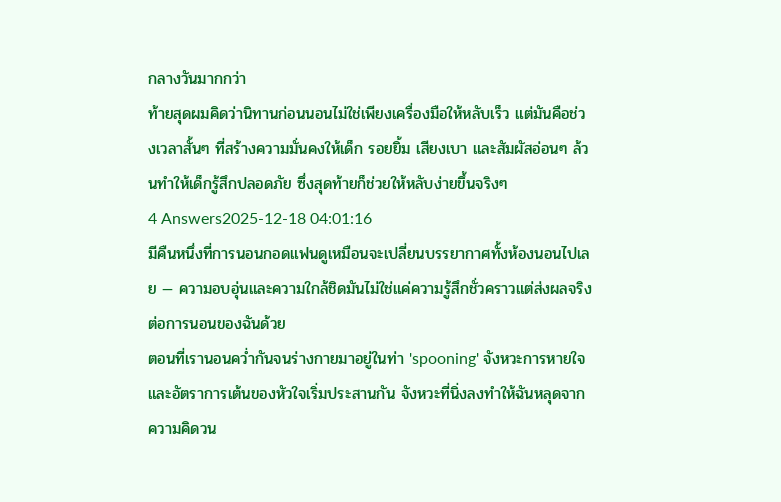กลางวันมากกว่า
ท้ายสุดผมคิดว่านิทานก่อนนอนไม่ใช่เพียงเครื่องมือให้หลับเร็ว แต่มันคือช่วงเวลาสั้นๆ ที่สร้างความมั่นคงให้เด็ก รอยยิ้ม เสียงเบา และสัมผัสอ่อนๆ ล้วนทำให้เด็กรู้สึกปลอดภัย ซึ่งสุดท้ายก็ช่วยให้หลับง่ายขึ้นจริงๆ
4 Answers2025-12-18 04:01:16
มีคืนหนึ่งที่การนอนกอดแฟนดูเหมือนจะเปลี่ยนบรรยากาศทั้งห้องนอนไปเลย — ความอบอุ่นและความใกล้ชิดมันไม่ใช่แค่ความรู้สึกชั่วคราวแต่ส่งผลจริงต่อการนอนของฉันด้วย
ตอนที่เรานอนคว่ำกันจนร่างกายมาอยู่ในท่า 'spooning' จังหวะการหายใจและอัตราการเต้นของหัวใจเริ่มประสานกัน จังหวะที่นิ่งลงทำให้ฉันหลุดจากความคิดวน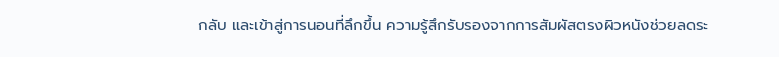กลับ และเข้าสู่การนอนที่ลึกขึ้น ความรู้สึกรับรองจากการสัมผัสตรงผิวหนังช่วยลดระ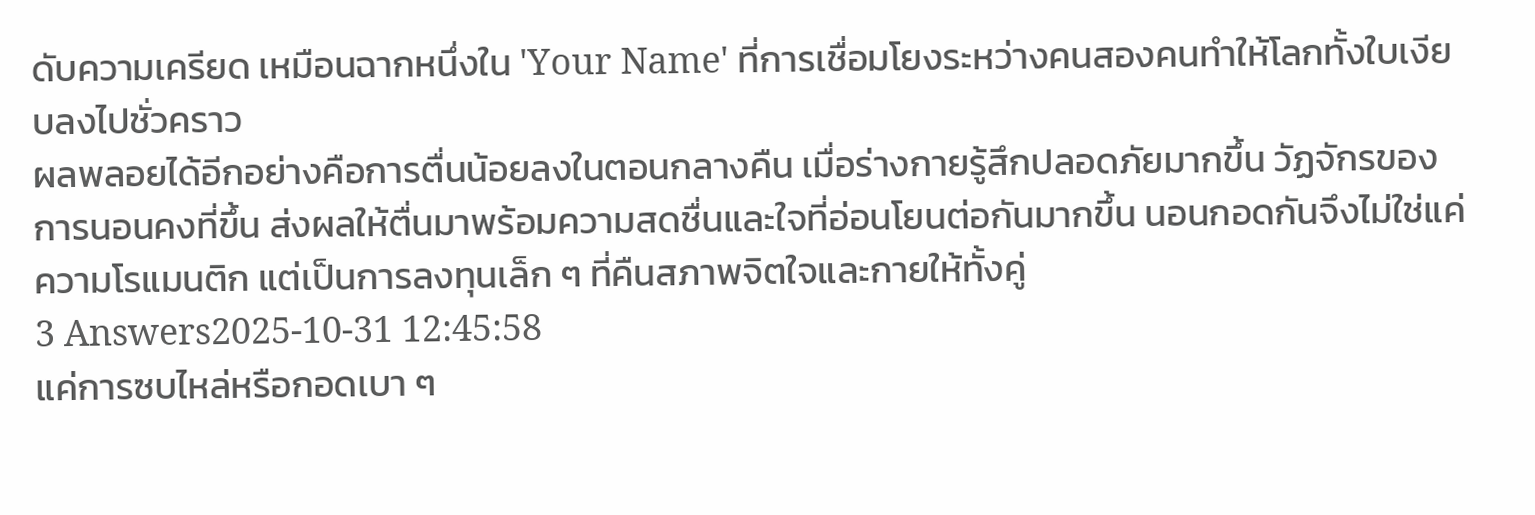ดับความเครียด เหมือนฉากหนึ่งใน 'Your Name' ที่การเชื่อมโยงระหว่างคนสองคนทำให้โลกทั้งใบเงียบลงไปชั่วคราว
ผลพลอยได้อีกอย่างคือการตื่นน้อยลงในตอนกลางคืน เมื่อร่างกายรู้สึกปลอดภัยมากขึ้น วัฏจักรของการนอนคงที่ขึ้น ส่งผลให้ตื่นมาพร้อมความสดชื่นและใจที่อ่อนโยนต่อกันมากขึ้น นอนกอดกันจึงไม่ใช่แค่ความโรแมนติก แต่เป็นการลงทุนเล็ก ๆ ที่คืนสภาพจิตใจและกายให้ทั้งคู่
3 Answers2025-10-31 12:45:58
แค่การซบไหล่หรือกอดเบา ๆ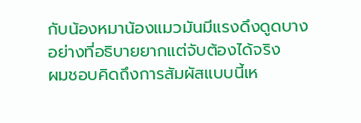กับน้องหมาน้องแมวมันมีแรงดึงดูดบางอย่างที่อธิบายยากแต่จับต้องได้จริง
ผมชอบคิดถึงการสัมผัสแบบนี้เห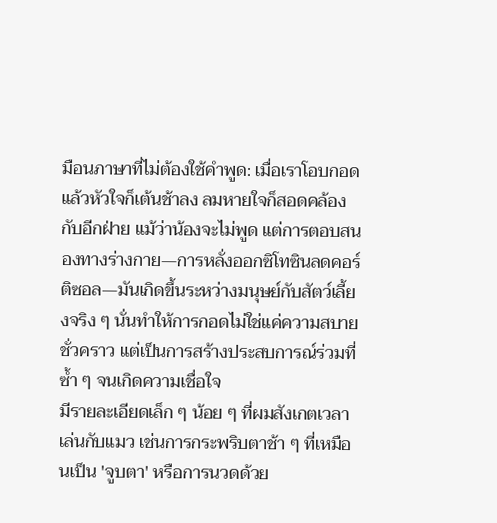มือนภาษาที่ไม่ต้องใช้คำพูด: เมื่อเราโอบกอดแล้วหัวใจก็เต้นช้าลง ลมหายใจก็สอดคล้องกับอีกฝ่าย แม้ว่าน้องจะไม่พูด แต่การตอบสนองทางร่างกาย—การหลั่งออกซิโทซินลดคอร์ติซอล—มันเกิดขึ้นระหว่างมนุษย์กับสัตว์เลี้ยงจริง ๆ นั่นทำให้การกอดไม่ใช่แค่ความสบายชั่วคราว แต่เป็นการสร้างประสบการณ์ร่วมที่ซ้ำ ๆ จนเกิดความเชื่อใจ
มีรายละเอียดเล็ก ๆ น้อย ๆ ที่ผมสังเกตเวลาเล่นกับแมว เช่นการกระพริบตาช้า ๆ ที่เหมือนเป็น 'จูบตา' หรือการนวดด้วย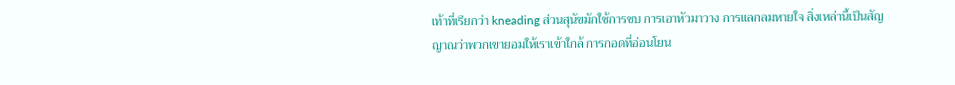เท้าที่เรียกว่า kneading ส่วนสุนัขมักใช้การซบ การเอาหัวมาวาง การแลกลมหายใจ สิ่งเหล่านี้เป็นสัญญาณว่าพวกเขายอมให้เราเข้าใกล้ การกอดที่อ่อนโยน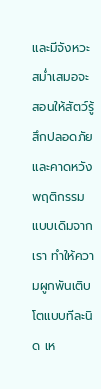และมีจังหวะสม่ำเสมอจะสอนให้สัตว์รู้สึกปลอดภัยและคาดหวังพฤติกรรมแบบเดิมจากเรา ทำให้ความผูกพันเติบโตแบบทีละนิด เห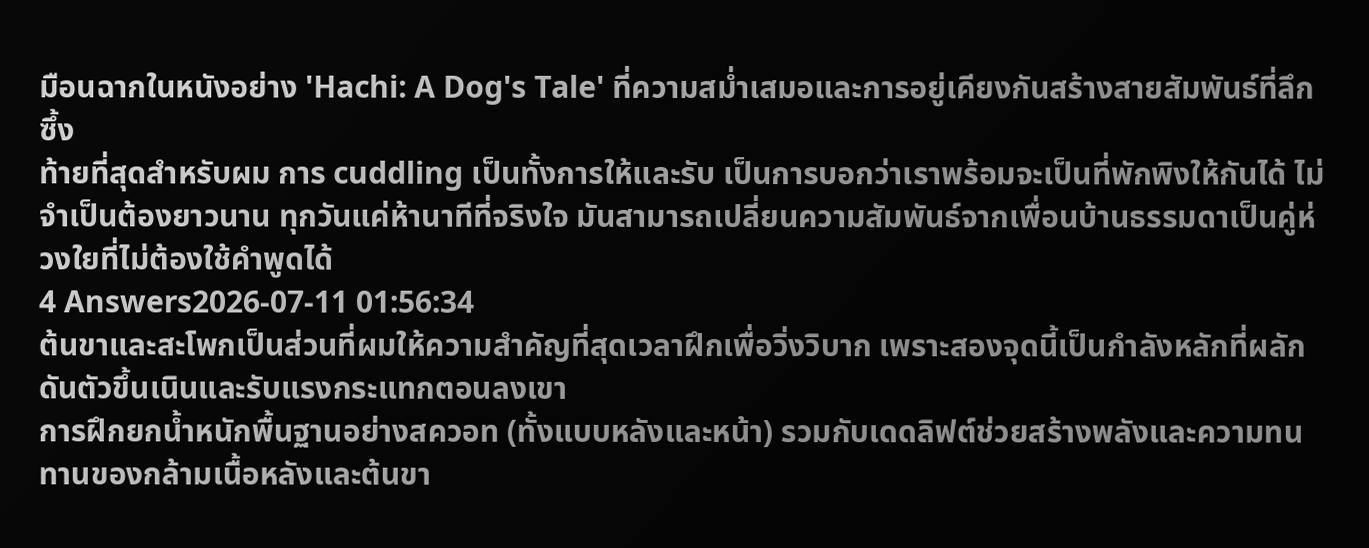มือนฉากในหนังอย่าง 'Hachi: A Dog's Tale' ที่ความสม่ำเสมอและการอยู่เคียงกันสร้างสายสัมพันธ์ที่ลึกซึ้ง
ท้ายที่สุดสำหรับผม การ cuddling เป็นทั้งการให้และรับ เป็นการบอกว่าเราพร้อมจะเป็นที่พักพิงให้กันได้ ไม่จำเป็นต้องยาวนาน ทุกวันแค่ห้านาทีที่จริงใจ มันสามารถเปลี่ยนความสัมพันธ์จากเพื่อนบ้านธรรมดาเป็นคู่ห่วงใยที่ไม่ต้องใช้คำพูดได้
4 Answers2026-07-11 01:56:34
ต้นขาและสะโพกเป็นส่วนที่ผมให้ความสำคัญที่สุดเวลาฝึกเพื่อวิ่งวิบาก เพราะสองจุดนี้เป็นกำลังหลักที่ผลักดันตัวขึ้นเนินและรับแรงกระแทกตอนลงเขา
การฝึกยกน้ำหนักพื้นฐานอย่างสควอท (ทั้งแบบหลังและหน้า) รวมกับเดดลิฟต์ช่วยสร้างพลังและความทนทานของกล้ามเนื้อหลังและต้นขา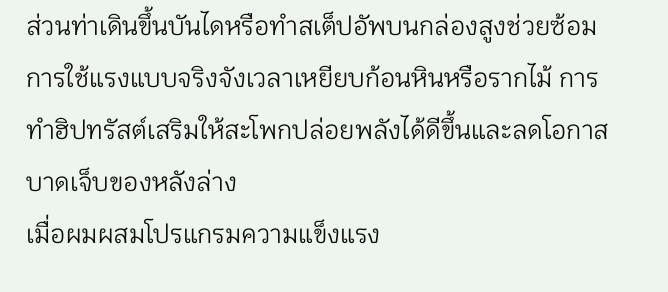ส่วนท่าเดินขึ้นบันไดหรือทำสเต็ปอัพบนกล่องสูงช่วยซ้อมการใช้แรงแบบจริงจังเวลาเหยียบก้อนหินหรือรากไม้ การทำฮิปทรัสต์เสริมให้สะโพกปล่อยพลังได้ดีขึ้นและลดโอกาสบาดเจ็บของหลังล่าง
เมื่อผมผสมโปรแกรมความแข็งแรง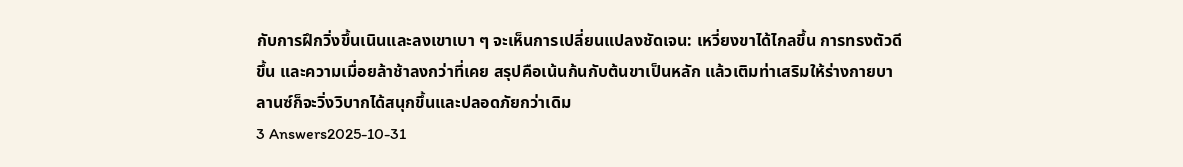กับการฝึกวิ่งขึ้นเนินและลงเขาเบา ๆ จะเห็นการเปลี่ยนแปลงชัดเจน: เหวี่ยงขาได้ไกลขึ้น การทรงตัวดีขึ้น และความเมื่อยล้าช้าลงกว่าที่เคย สรุปคือเน้นก้นกับต้นขาเป็นหลัก แล้วเติมท่าเสริมให้ร่างกายบาลานซ์ก็จะวิ่งวิบากได้สนุกขึ้นและปลอดภัยกว่าเดิม
3 Answers2025-10-31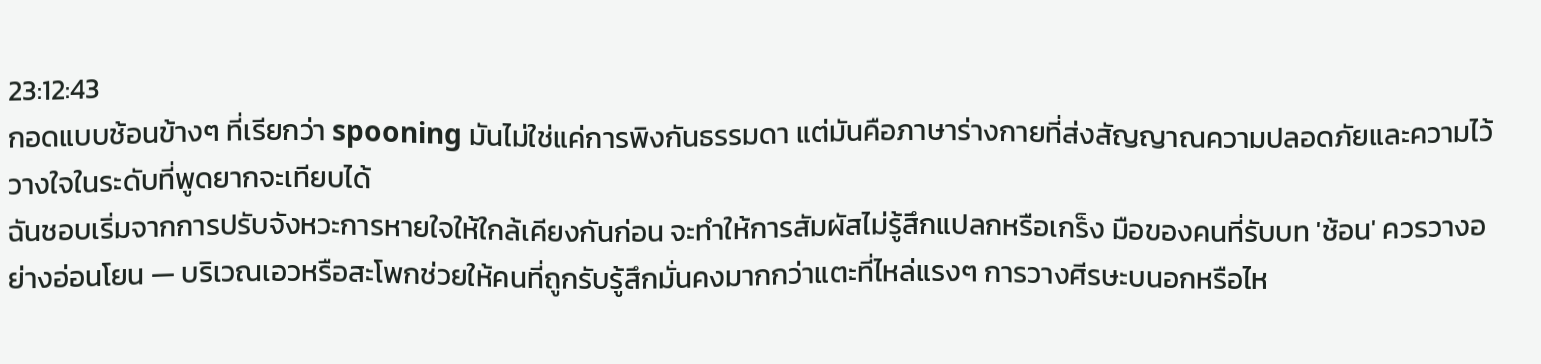23:12:43
กอดแบบช้อนข้างๆ ที่เรียกว่า spooning มันไม่ใช่แค่การพิงกันธรรมดา แต่มันคือภาษาร่างกายที่ส่งสัญญาณความปลอดภัยและความไว้วางใจในระดับที่พูดยากจะเทียบได้
ฉันชอบเริ่มจากการปรับจังหวะการหายใจให้ใกล้เคียงกันก่อน จะทำให้การสัมผัสไม่รู้สึกแปลกหรือเกร็ง มือของคนที่รับบท 'ช้อน' ควรวางอย่างอ่อนโยน — บริเวณเอวหรือสะโพกช่วยให้คนที่ถูกรับรู้สึกมั่นคงมากกว่าแตะที่ไหล่แรงๆ การวางศีรษะบนอกหรือไห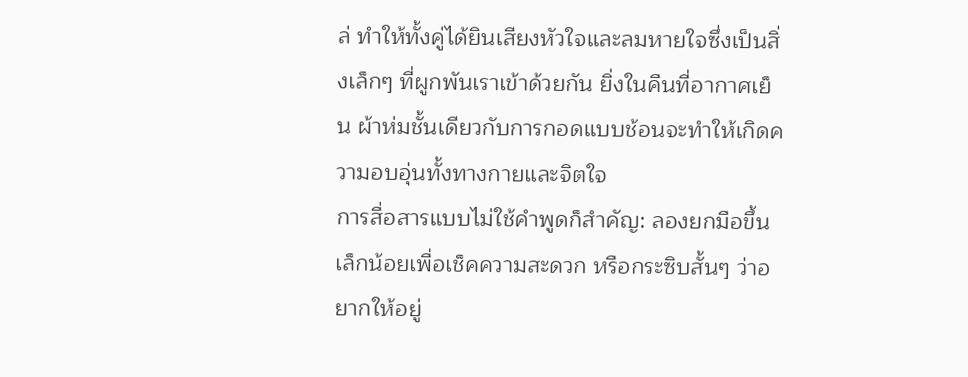ล่ ทำให้ทั้งคู่ได้ยินเสียงหัวใจและลมหายใจซึ่งเป็นสิ่งเล็กๆ ที่ผูกพันเราเข้าด้วยกัน ยิ่งในคืนที่อากาศเย็น ผ้าห่มชั้นเดียวกับการกอดแบบช้อนจะทำให้เกิดความอบอุ่นทั้งทางกายและจิตใจ
การสื่อสารแบบไม่ใช้คำพูดก็สำคัญ: ลองยกมือขึ้นเล็กน้อยเพื่อเช็คความสะดวก หรือกระซิบสั้นๆ ว่าอยากให้อยู่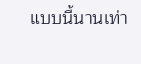แบบนี้นานเท่า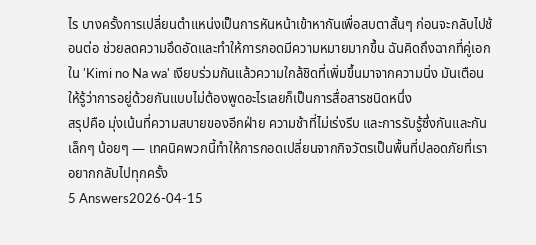ไร บางครั้งการเปลี่ยนตำแหน่งเป็นการหันหน้าเข้าหากันเพื่อสบตาสั้นๆ ก่อนจะกลับไปช้อนต่อ ช่วยลดความอึดอัดและทำให้การกอดมีความหมายมากขึ้น ฉันคิดถึงฉากที่คู่เอกใน 'Kimi no Na wa' เงียบร่วมกันแล้วความใกล้ชิดที่เพิ่มขึ้นมาจากความนิ่ง มันเตือนให้รู้ว่าการอยู่ด้วยกันแบบไม่ต้องพูดอะไรเลยก็เป็นการสื่อสารชนิดหนึ่ง
สรุปคือ มุ่งเน้นที่ความสบายของอีกฝ่าย ความช้าที่ไม่เร่งรีบ และการรับรู้ซึ่งกันและกันเล็กๆ น้อยๆ — เทคนิคพวกนี้ทำให้การกอดเปลี่ยนจากกิจวัตรเป็นพื้นที่ปลอดภัยที่เราอยากกลับไปทุกครั้ง
5 Answers2026-04-15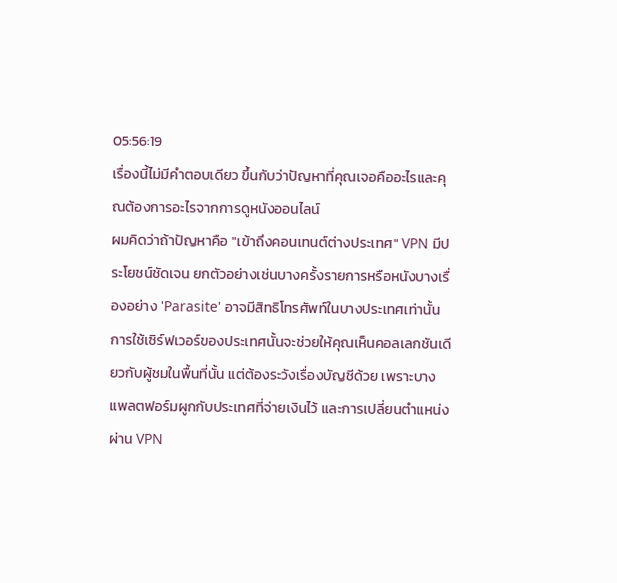05:56:19
เรื่องนี้ไม่มีคำตอบเดียว ขึ้นกับว่าปัญหาที่คุณเจอคืออะไรและคุณต้องการอะไรจากการดูหนังออนไลน์
ผมคิดว่าถ้าปัญหาคือ "เข้าถึงคอนเทนต์ต่างประเทศ" VPN มีประโยชน์ชัดเจน ยกตัวอย่างเช่นบางครั้งรายการหรือหนังบางเรื่องอย่าง 'Parasite' อาจมีสิทธิโทรศัพท์ในบางประเทศเท่านั้น การใช้เซิร์ฟเวอร์ของประเทศนั้นจะช่วยให้คุณเห็นคอลเลกชันเดียวกับผู้ชมในพื้นที่นั้น แต่ต้องระวังเรื่องบัญชีด้วย เพราะบางแพลตฟอร์มผูกกับประเทศที่จ่ายเงินไว้ และการเปลี่ยนตำแหน่งผ่าน VPN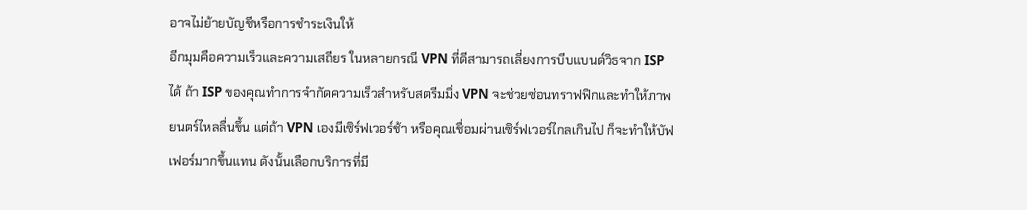อาจไม่ย้ายบัญชีหรือการชำระเงินให้
อีกมุมคือความเร็วและความเสถียร ในหลายกรณี VPN ที่ดีสามารถเลี่ยงการบีบแบนด์วิธจาก ISP ได้ ถ้า ISP ของคุณทำการจำกัดความเร็วสำหรับสตรีมมิ่ง VPN จะช่วยซ่อนทราฟฟิกและทำให้ภาพยนตร์ไหลลื่นขึ้น แต่ถ้า VPN เองมีเซิร์ฟเวอร์ช้า หรือคุณเชื่อมผ่านเซิร์ฟเวอร์ไกลเกินไป ก็จะทำให้บัฟเฟอร์มากขึ้นแทน ดังนั้นเลือกบริการที่มี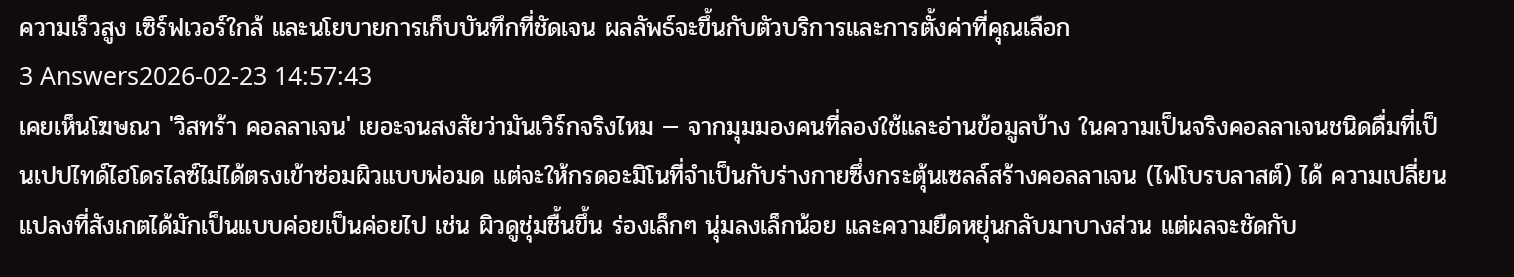ความเร็วสูง เซิร์ฟเวอร์ใกล้ และนโยบายการเก็บบันทึกที่ชัดเจน ผลลัพธ์จะขึ้นกับตัวบริการและการตั้งค่าที่คุณเลือก
3 Answers2026-02-23 14:57:43
เคยเห็นโฆษณา 'วิสทร้า คอลลาเจน' เยอะจนสงสัยว่ามันเวิร์กจริงไหม — จากมุมมองคนที่ลองใช้และอ่านข้อมูลบ้าง ในความเป็นจริงคอลลาเจนชนิดดื่มที่เป็นเปปไทด์ไฮโดรไลซ์ไม่ได้ตรงเข้าซ่อมผิวแบบพ่อมด แต่จะให้กรดอะมิโนที่จำเป็นกับร่างกายซึ่งกระตุ้นเซลล์สร้างคอลลาเจน (ไฟโบรบลาสต์) ได้ ความเปลี่ยนแปลงที่สังเกตได้มักเป็นแบบค่อยเป็นค่อยไป เช่น ผิวดูชุ่มชื้นขึ้น ร่องเล็กๆ นุ่มลงเล็กน้อย และความยืดหยุ่นกลับมาบางส่วน แต่ผลจะชัดกับ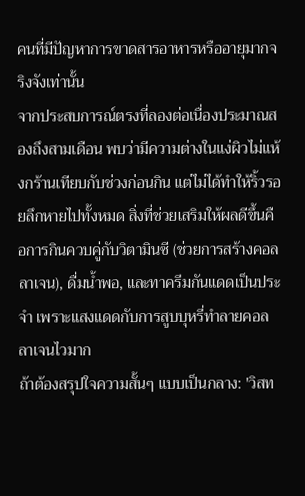คนที่มีปัญหาการขาดสารอาหารหรืออายุมากจริงจังเท่านั้น
จากประสบการณ์ตรงที่ลองต่อเนื่องประมาณสองถึงสามเดือน พบว่ามีความต่างในแง่ผิวไม่แห้งกร้านเทียบกับช่วงก่อนกิน แต่ไม่ได้ทำให้ริ้วรอยลึกหายไปทั้งหมด สิ่งที่ช่วยเสริมให้ผลดีขึ้นคือการกินควบคู่กับวิตามินซี (ช่วยการสร้างคอลลาเจน), ดื่มน้ำพอ, และทาครีมกันแดดเป็นประจำ เพราะแสงแดดกับการสูบบุหรี่ทำลายคอลลาเจนไวมาก
ถ้าต้องสรุปใจความสั้นๆ แบบเป็นกลาง: 'วิสท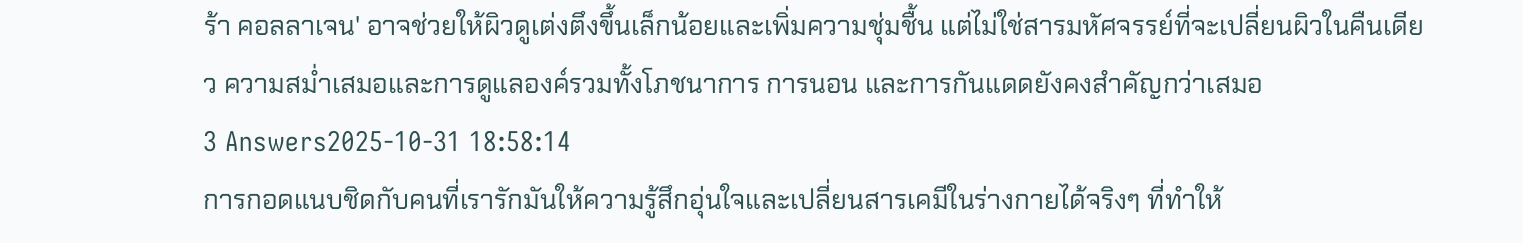ร้า คอลลาเจน' อาจช่วยให้ผิวดูเต่งตึงขึ้นเล็กน้อยและเพิ่มความชุ่มชื้น แต่ไม่ใช่สารมหัศจรรย์ที่จะเปลี่ยนผิวในคืนเดียว ความสม่ำเสมอและการดูแลองค์รวมทั้งโภชนาการ การนอน และการกันแดดยังคงสำคัญกว่าเสมอ
3 Answers2025-10-31 18:58:14
การกอดแนบชิดกับคนที่เรารักมันให้ความรู้สึกอุ่นใจและเปลี่ยนสารเคมีในร่างกายได้จริงๆ ที่ทำให้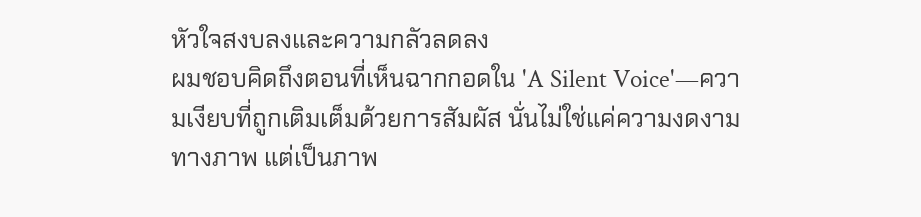หัวใจสงบลงและความกลัวลดลง
ผมชอบคิดถึงตอนที่เห็นฉากกอดใน 'A Silent Voice'—ความเงียบที่ถูกเติมเต็มด้วยการสัมผัส นั่นไม่ใช่แค่ความงดงามทางภาพ แต่เป็นภาพ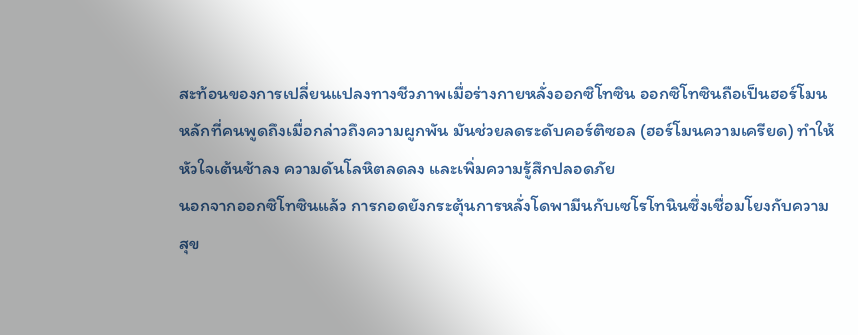สะท้อนของการเปลี่ยนแปลงทางชีวภาพเมื่อร่างกายหลั่งออกซิโทซิน ออกซิโทซินถือเป็นฮอร์โมนหลักที่คนพูดถึงเมื่อกล่าวถึงความผูกพัน มันช่วยลดระดับคอร์ติซอล (ฮอร์โมนความเครียด) ทำให้หัวใจเต้นช้าลง ความดันโลหิตลดลง และเพิ่มความรู้สึกปลอดภัย
นอกจากออกซิโทซินแล้ว การกอดยังกระตุ้นการหลั่งโดพามีนกับเซโรโทนินซึ่งเชื่อมโยงกับความสุข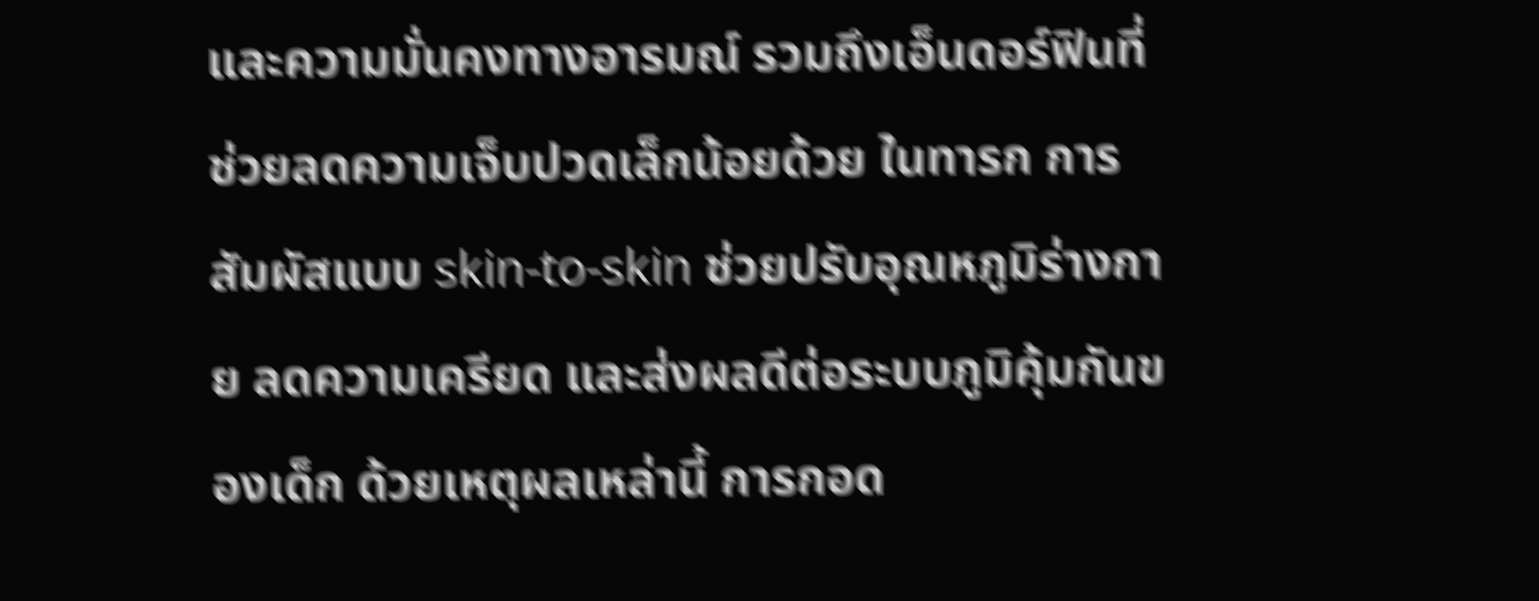และความมั่นคงทางอารมณ์ รวมถึงเอ็นดอร์ฟินที่ช่วยลดความเจ็บปวดเล็กน้อยด้วย ในทารก การสัมผัสแบบ skin-to-skin ช่วยปรับอุณหภูมิร่างกาย ลดความเครียด และส่งผลดีต่อระบบภูมิคุ้มกันของเด็ก ด้วยเหตุผลเหล่านี้ การกอด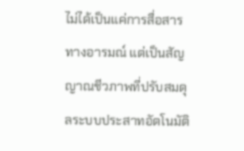ไม่ได้เป็นแค่การสื่อสารทางอารมณ์ แต่เป็นสัญญาณชีวภาพที่ปรับสมดุลระบบประสาทอัตโนมัติ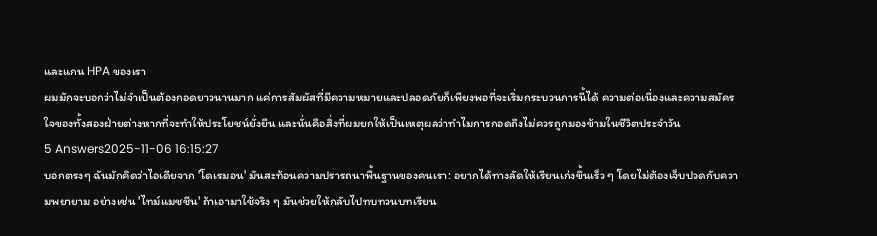และแกน HPA ของเรา
ผมมักจะบอกว่าไม่จำเป็นต้องกอดยาวนานมาก แค่การสัมผัสที่มีความหมายและปลอดภัยก็เพียงพอที่จะเริ่มกระบวนการนี้ได้ ความต่อเนื่องและความสมัครใจของทั้งสองฝ่ายต่างหากที่จะทำให้ประโยชน์ยั่งยืน และนั่นคือสิ่งที่ผมยกให้เป็นเหตุผลว่าทำไมการกอดถึงไม่ควรถูกมองข้ามในชีวิตประจำวัน
5 Answers2025-11-06 16:15:27
บอกตรงๆ ฉันมักคิดว่าไอเดียจาก 'โดเรมอน' มันสะท้อนความปรารถนาพื้นฐานของคนเรา: อยากได้ทางลัดให้เรียนเก่งขึ้นเร็ว ๆ โดยไม่ต้องเจ็บปวดกับความพยายาม อย่างเช่น 'ไทม์แมชชีน' ถ้าเอามาใช้จริง ๆ มันช่วยให้กลับไปทบทวนบทเรียน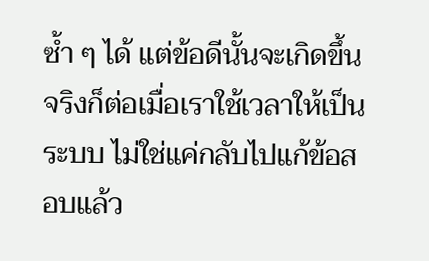ซ้ำ ๆ ได้ แต่ข้อดีนั้นจะเกิดขึ้นจริงก็ต่อเมื่อเราใช้เวลาให้เป็นระบบ ไม่ใช่แค่กลับไปแก้ข้อสอบแล้ว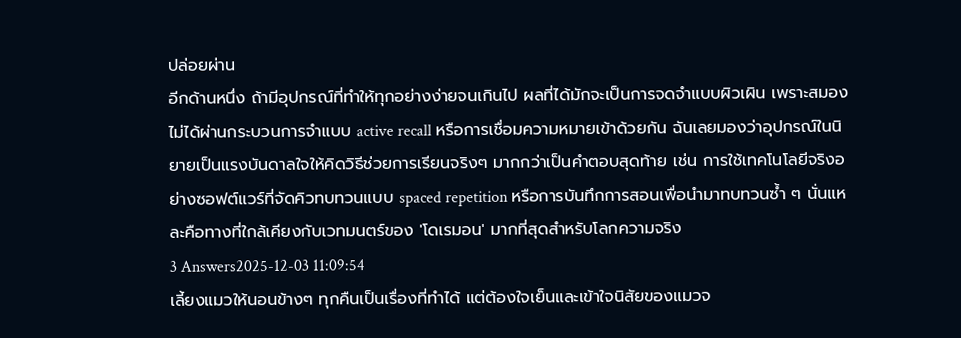ปล่อยผ่าน
อีกด้านหนึ่ง ถ้ามีอุปกรณ์ที่ทำให้ทุกอย่างง่ายจนเกินไป ผลที่ได้มักจะเป็นการจดจำแบบผิวเผิน เพราะสมองไม่ได้ผ่านกระบวนการจำแบบ active recall หรือการเชื่อมความหมายเข้าด้วยกัน ฉันเลยมองว่าอุปกรณ์ในนิยายเป็นแรงบันดาลใจให้คิดวิธีช่วยการเรียนจริงๆ มากกว่าเป็นคำตอบสุดท้าย เช่น การใช้เทคโนโลยีจริงอย่างซอฟต์แวร์ที่จัดคิวทบทวนแบบ spaced repetition หรือการบันทึกการสอนเพื่อนำมาทบทวนซ้ำ ๆ นั่นแหละคือทางที่ใกล้เคียงกับเวทมนตร์ของ 'โดเรมอน' มากที่สุดสำหรับโลกความจริง
3 Answers2025-12-03 11:09:54
เลี้ยงแมวให้นอนข้างๆ ทุกคืนเป็นเรื่องที่ทำได้ แต่ต้องใจเย็นและเข้าใจนิสัยของแมวจ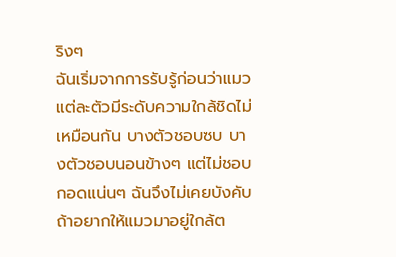ริงๆ
ฉันเริ่มจากการรับรู้ก่อนว่าแมวแต่ละตัวมีระดับความใกล้ชิดไม่เหมือนกัน บางตัวชอบซบ บางตัวชอบนอนข้างๆ แต่ไม่ชอบกอดแน่นๆ ฉันจึงไม่เคยบังคับ ถ้าอยากให้แมวมาอยู่ใกล้ต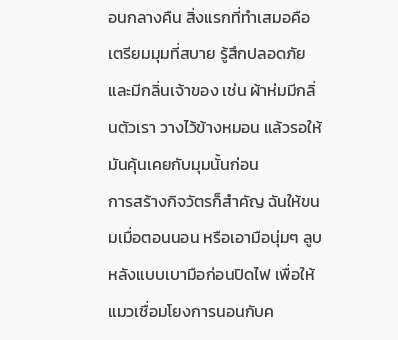อนกลางคืน สิ่งแรกที่ทำเสมอคือเตรียมมุมที่สบาย รู้สึกปลอดภัย และมีกลิ่นเจ้าของ เช่น ผ้าห่มมีกลิ่นตัวเรา วางไว้ข้างหมอน แล้วรอให้มันคุ้นเคยกับมุมนั้นก่อน
การสร้างกิจวัตรก็สำคัญ ฉันให้ขนมเมื่อตอนนอน หรือเอามือนุ่มๆ ลูบหลังแบบเบามือก่อนปิดไฟ เพื่อให้แมวเชื่อมโยงการนอนกับค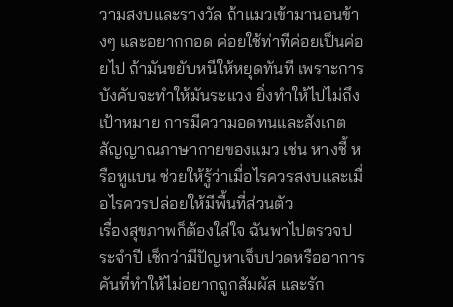วามสงบและรางวัล ถ้าแมวเข้ามานอนข้างๆ และอยากกอด ค่อยใช้ท่าทีค่อยเป็นค่อยไป ถ้ามันขยับหนีให้หยุดทันที เพราะการบังคับจะทำให้มันระแวง ยิ่งทำให้ไปไม่ถึงเป้าหมาย การมีความอดทนและสังเกตสัญญาณภาษากายของแมว เช่น หางชี้ หรือหูแบน ช่วยให้รู้ว่าเมื่อไรควรสงบและเมื่อไรควรปล่อยให้มีพื้นที่ส่วนตัว
เรื่องสุขภาพก็ต้องใส่ใจ ฉันพาไปตรวจประจำปี เช็กว่ามีปัญหาเจ็บปวดหรืออาการคันที่ทำให้ไม่อยากถูกสัมผัส และรัก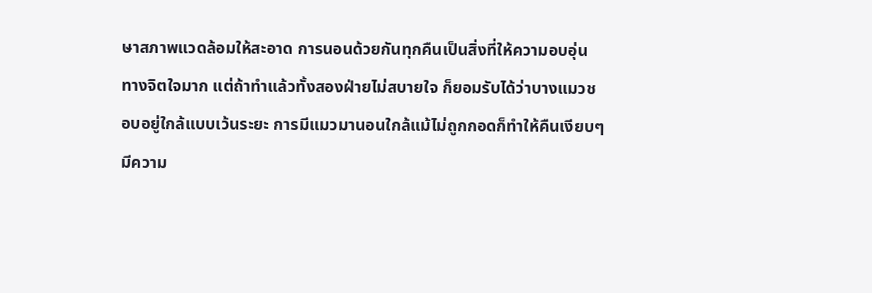ษาสภาพแวดล้อมให้สะอาด การนอนด้วยกันทุกคืนเป็นสิ่งที่ให้ความอบอุ่นทางจิตใจมาก แต่ถ้าทำแล้วทั้งสองฝ่ายไม่สบายใจ ก็ยอมรับได้ว่าบางแมวชอบอยู่ใกล้แบบเว้นระยะ การมีแมวมานอนใกล้แม้ไม่ถูกกอดก็ทำให้คืนเงียบๆ มีความ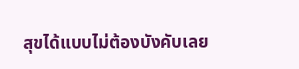สุขได้แบบไม่ต้องบังคับเลย